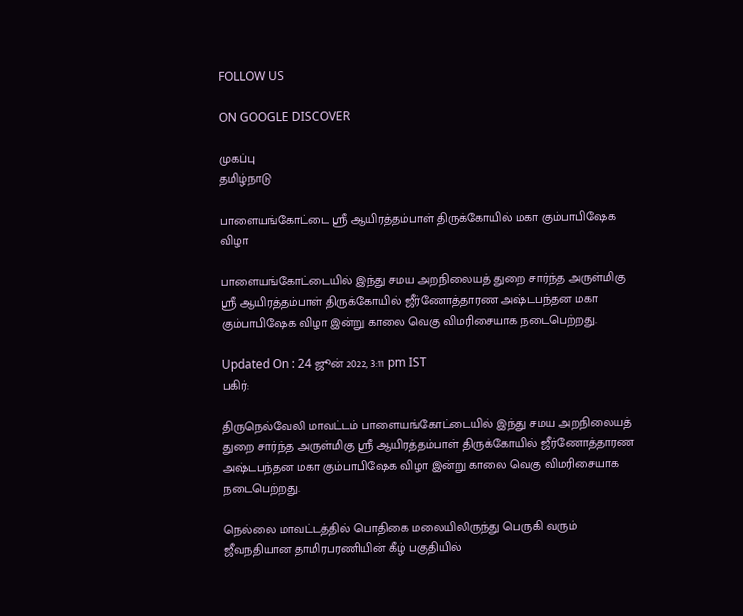FOLLOW US

ON GOOGLE DISCOVER

முகப்பு
தமிழ்நாடு

பாளையங்கோட்டை ஸ்ரீ ஆயிரத்தம்பாள் திருக்கோயில் மகா கும்பாபிஷேக விழா

பாளையங்கோட்டையில் இந்து சமய அறநிலையத் துறை சார்ந்த அருள்மிகு ஸ்ரீ ஆயிரத்தம்பாள் திருக்கோயில் ஜீர்ணோத்தாரண அஷ்டபந்தன மகா கும்பாபிஷேக விழா இன்று காலை வெகு விமரிசையாக நடைபெற்றது.

Updated On : 24 ஜூன் 2022, 3:11 pm IST
பகிர்:

திருநெல்வேலி மாவட்டம் பாளையங்கோட்டையில் இந்து சமய அறநிலையத் துறை சார்ந்த அருள்மிகு ஸ்ரீ ஆயிரத்தம்பாள் திருக்கோயில் ஜீர்ணோத்தாரண அஷ்டபந்தன மகா கும்பாபிஷேக விழா இன்று காலை வெகு விமரிசையாக நடைபெற்றது.

நெல்லை மாவட்டத்தில் பொதிகை மலையிலிருந்து பெருகி வரும் ஜீவநதியான தாமிரபரணியின் கீழ் பகுதியில்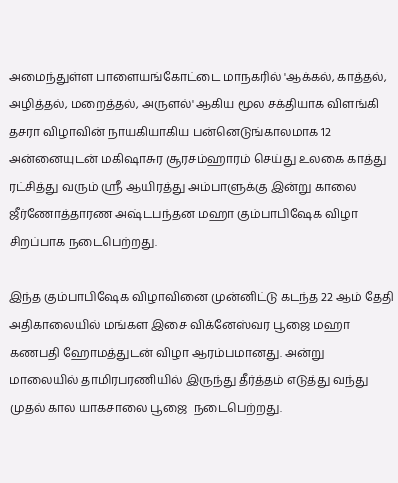அமைந்துள்ள பாளையங்கோட்டை மாநகரில் 'ஆக்கல், காத்தல், அழித்தல், மறைத்தல், அருளல்' ஆகிய மூல சக்தியாக விளங்கி தசரா விழாவின் நாயகியாகிய பன்னெடுங்காலமாக 12 அன்னையுடன் மகிஷாசுர சூரசம்ஹாரம் செய்து உலகை காத்து ரட்சித்து வரும் ஸ்ரீ ஆயிரத்து அம்பாளுக்கு இன்று காலை ஜீர்ணோத்தாரண அஷ்டபந்தன மஹா கும்பாபிஷேக விழா சிறப்பாக நடைபெற்றது.

இந்த கும்பாபிஷேக விழாவினை முன்னிட்டு கடந்த 22 ஆம் தேதி அதிகாலையில் மங்கள இசை விக்னேஸ்வர பூஜை மஹா கணபதி ஹோமத்துடன் விழா ஆரம்பமானது. அன்று மாலையில் தாமிரபரணியில் இருந்து தீர்த்தம் எடுத்து வந்து முதல் கால யாகசாலை பூஜை  நடைபெற்றது.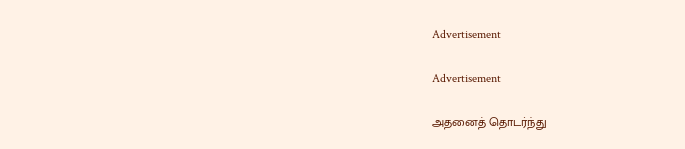Advertisement

Advertisement

அதனைத் தொடர்ந்து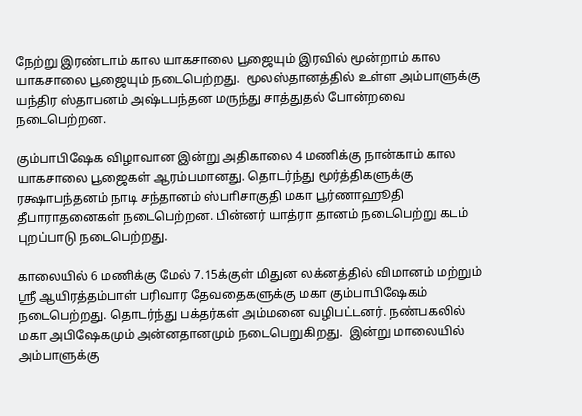நேற்று இரண்டாம் கால யாகசாலை பூஜையும் இரவில் மூன்றாம் கால யாகசாலை பூஜையும் நடைபெற்றது.  மூலஸ்தானத்தில் உள்ள அம்பாளுக்கு யந்திர ஸ்தாபனம் அஷ்டபந்தன மருந்து சாத்துதல் போன்றவை நடைபெற்றன.

கும்பாபிஷேக விழாவான இன்று அதிகாலை 4 மணிக்கு நான்காம் கால யாகசாலை பூஜைகள் ஆரம்பமானது. தொடர்ந்து மூர்த்திகளுக்கு ரக்ஷாபந்தனம் நாடி சந்தானம் ஸ்பாிசாகுதி மகா பூர்ணாஹூதி தீபாராதனைகள் நடைபெற்றன. பின்னர் யாத்ரா தானம் நடைபெற்று கடம் புறப்பாடு நடைபெற்றது.

காலையில் 6 மணிக்கு மேல் 7.15க்குள் மிதுன லக்னத்தில் விமானம் மற்றும் ஸ்ரீ ஆயிரத்தம்பாள் பரிவார தேவதைகளுக்கு மகா கும்பாபிஷேகம் நடைபெற்றது. தொடர்ந்து பக்தர்கள் அம்மனை வழிபட்டனர். நண்பகலில் மகா அபிஷேகமும் அன்னதானமும் நடைபெறுகிறது.  இன்று மாலையில் அம்பாளுக்கு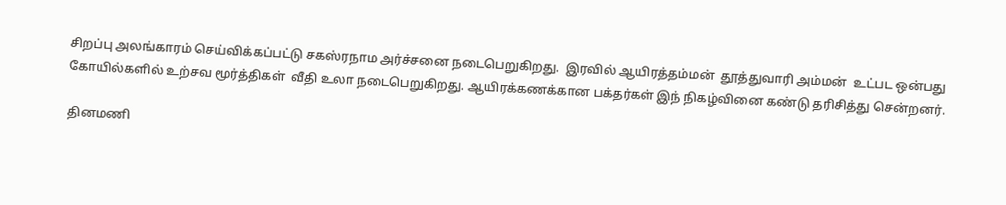சிறப்பு அலங்காரம் செய்விக்கப்பட்டு சகஸ்ரநாம அர்ச்சனை நடைபெறுகிறது.  இரவில் ஆயிரத்தம்மன்  தூத்துவாரி அம்மன்  உட்பட ஒன்பது கோயில்களில் உற்சவ மூர்த்திகள்  வீதி உலா நடைபெறுகிறது. ஆயிரக்கணக்கான பக்தர்கள் இந் நிகழ்வினை கண்டு தரிசித்து சென்றனர்.

தினமணி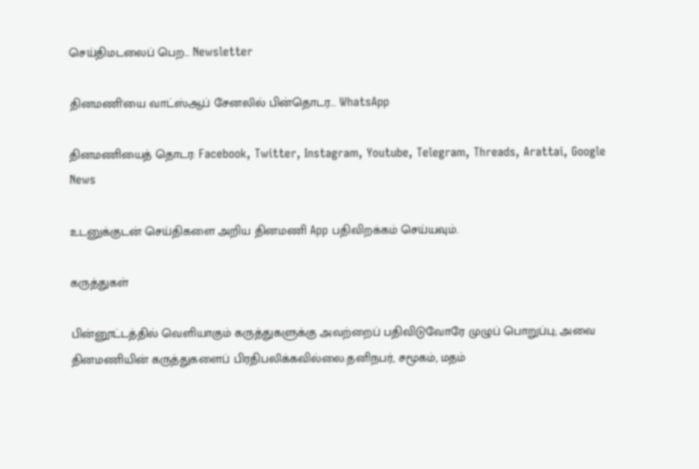செய்திமடலைப் பெற... Newsletter

தினமணி'யை வாட்ஸ்ஆப் சேனலில் பின்தொடர... WhatsApp

தினமணியைத் தொடர: Facebook, Twitter, Instagram, Youtube, Telegram, Threads, Arattai, Google News

உடனுக்குடன் செய்திகளை அறிய தினமணி App பதிவிறக்கம் செய்யவும்.

கருத்துகள்

பின்னூட்டத்தில் வெளியாகும் கருத்துகளுக்கு அவற்றைப் பதிவிடுவோரே முழுப் பொறுப்பு; அவை தினமணியின் கருத்துகளைப் பிரதிபலிக்கவில்லை.தனிநபர், சமூகம், மதம்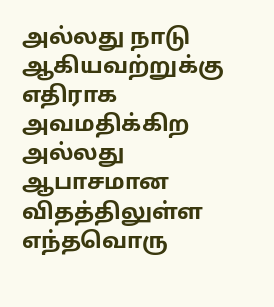அல்லது நாடு ஆகியவற்றுக்கு எதிராக அவமதிக்கிற அல்லது ஆபாசமான விதத்திலுள்ள எந்தவொரு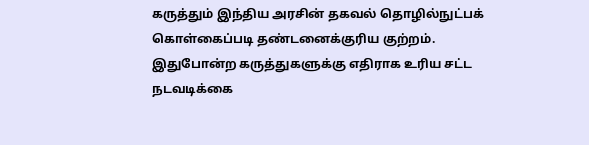கருத்தும் இந்திய அரசின் தகவல் தொழில்நுட்பக் கொள்கைப்படி தண்டனைக்குரிய குற்றம். இதுபோன்ற கருத்துகளுக்கு எதிராக உரிய சட்ட நடவடிக்கை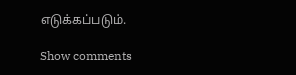எடுக்கப்படும்.

Show comments